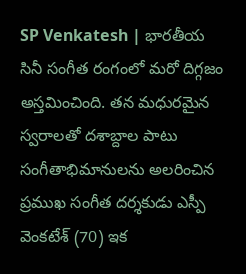SP Venkatesh | భారతీయ సినీ సంగీత రంగంలో మరో దిగ్గజం అస్తమించింది. తన మధురమైన స్వరాలతో దశాబ్దాల పాటు సంగీతాభిమానులను అలరించిన ప్రముఖ సంగీత దర్శకుడు ఎస్పీ వెంకటేశ్ (70) ఇక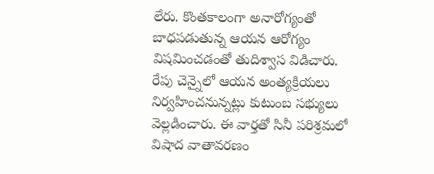లేరు. కొంతకాలంగా అనారోగ్యంతో బాధపడుతున్న ఆయన ఆరోగ్యం విషమించడంతో తుదిశ్వాస విడిచారు. రేపు చెన్నైలో ఆయన అంత్యక్రియలు నిర్వహించనున్నట్లు కుటుంబ సభ్యులు వెల్లడించారు. ఈ వార్తతో సినీ పరిశ్రమలో విషాద వాతావరణం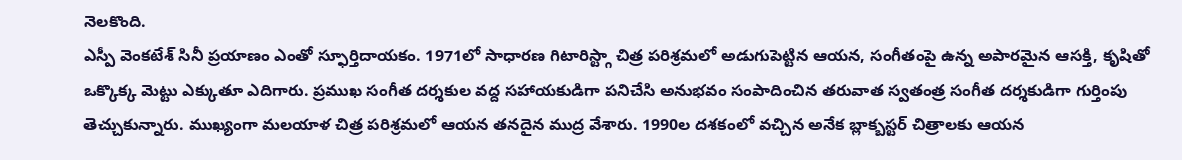నెలకొంది.
ఎస్పీ వెంకటేశ్ సినీ ప్రయాణం ఎంతో స్ఫూర్తిదాయకం. 1971లో సాధారణ గిటారిస్ట్గా చిత్ర పరిశ్రమలో అడుగుపెట్టిన ఆయన, సంగీతంపై ఉన్న అపారమైన ఆసక్తి, కృషితో ఒక్కొక్క మెట్టు ఎక్కుతూ ఎదిగారు. ప్రముఖ సంగీత దర్శకుల వద్ద సహాయకుడిగా పనిచేసి అనుభవం సంపాదించిన తరువాత స్వతంత్ర సంగీత దర్శకుడిగా గుర్తింపు తెచ్చుకున్నారు. ముఖ్యంగా మలయాళ చిత్ర పరిశ్రమలో ఆయన తనదైన ముద్ర వేశారు. 1990ల దశకంలో వచ్చిన అనేక బ్లాక్బస్టర్ చిత్రాలకు ఆయన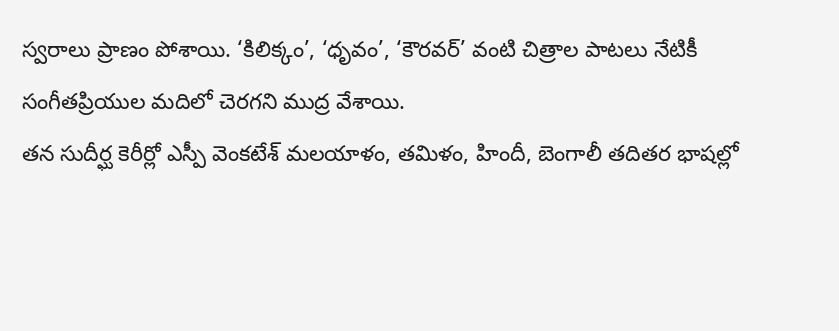స్వరాలు ప్రాణం పోశాయి. ‘కిలిక్కం’, ‘ధృవం’, ‘కౌరవర్’ వంటి చిత్రాల పాటలు నేటికీ సంగీతప్రియుల మదిలో చెరగని ముద్ర వేశాయి.
తన సుదీర్ఘ కెరీర్లో ఎస్పీ వెంకటేశ్ మలయాళం, తమిళం, హిందీ, బెంగాలీ తదితర భాషల్లో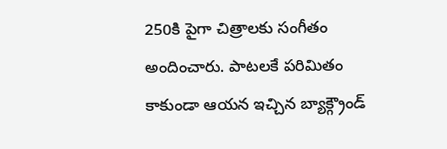250కి పైగా చిత్రాలకు సంగీతం అందించారు. పాటలకే పరిమితం కాకుండా ఆయన ఇచ్చిన బ్యాక్గ్రౌండ్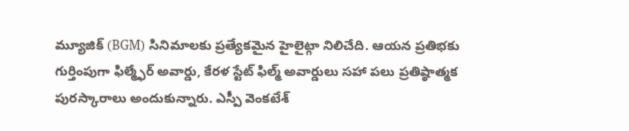మ్యూజిక్ (BGM) సినిమాలకు ప్రత్యేకమైన హైలైట్గా నిలిచేది. ఆయన ప్రతిభకు గుర్తింపుగా ఫిల్మ్ఫేర్ అవార్డు, కేరళ స్టేట్ ఫిల్మ్ అవార్డులు సహా పలు ప్రతిష్ఠాత్మక పురస్కారాలు అందుకున్నారు. ఎస్పీ వెంకటేశ్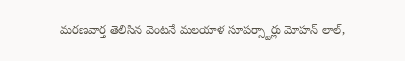మరణవార్త తెలిసిన వెంటనే మలయాళ సూపర్స్టార్లు మోహన్ లాల్,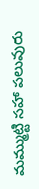మమ్ముట్టి సహా పలువురు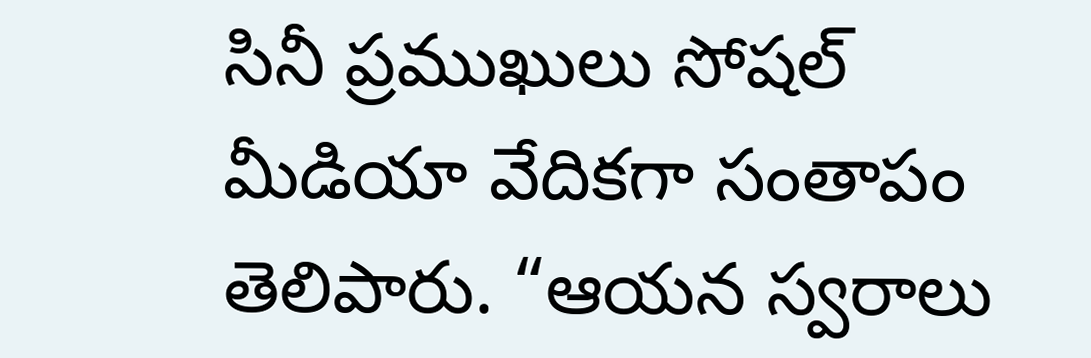సినీ ప్రముఖులు సోషల్ మీడియా వేదికగా సంతాపం తెలిపారు. “ఆయన స్వరాలు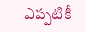ఎప్పటికీ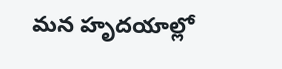మన హృదయాల్లో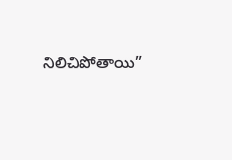నిలిచిపోతాయి”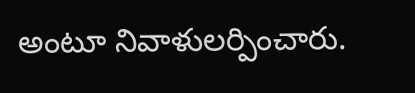అంటూ నివాళులర్పించారు.